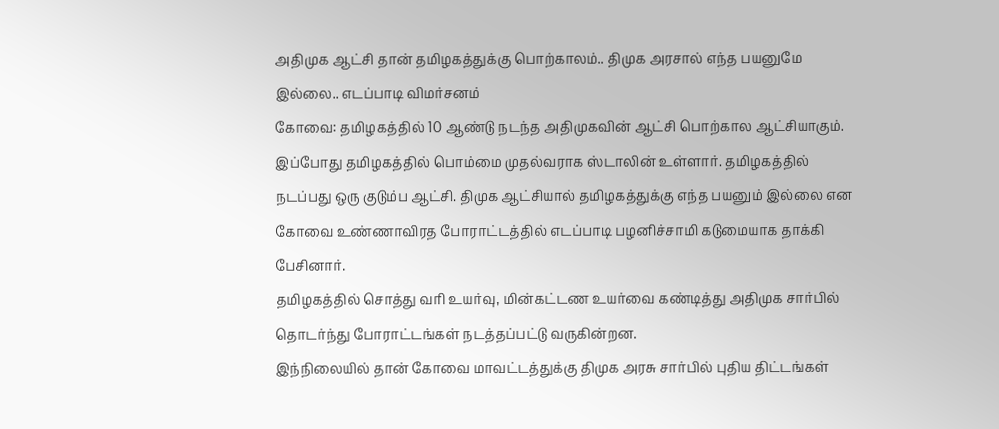அதிமுக ஆட்சி தான் தமிழகத்துக்கு பொற்காலம்.. திமுக அரசால் எந்த பயனுமே இல்லை.. எடப்பாடி விமர்சனம்
கோவை: தமிழகத்தில் 10 ஆண்டு நடந்த அதிமுகவின் ஆட்சி பொற்கால ஆட்சியாகும். இப்போது தமிழகத்தில் பொம்மை முதல்வராக ஸ்டாலின் உள்ளார். தமிழகத்தில் நடப்பது ஒரு குடும்ப ஆட்சி. திமுக ஆட்சியால் தமிழகத்துக்கு எந்த பயனும் இல்லை என கோவை உண்ணாவிரத போராட்டத்தில் எடப்பாடி பழனிச்சாமி கடுமையாக தாக்கி பேசினார்.
தமிழகத்தில் சொத்து வரி உயர்வு, மின்கட்டண உயர்வை கண்டித்து அதிமுக சார்பில் தொடர்ந்து போராட்டங்கள் நடத்தப்பட்டு வருகின்றன.
இந்நிலையில் தான் கோவை மாவட்டத்துக்கு திமுக அரசு சார்பில் புதிய திட்டங்கள்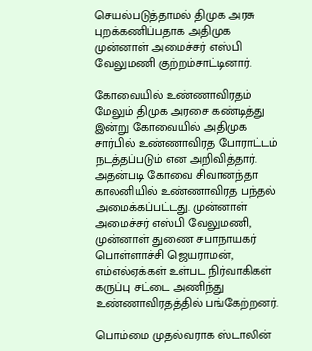செயல்படுத்தாமல் திமுக அரசு புறக்கணிப்பதாக அதிமுக முன்னாள் அமைச்சர் எஸ்பி வேலுமணி குற்றம்சாட்டினார்.

கோவையில் உண்ணாவிரதம்
மேலும் திமுக அரசை கண்டித்து இன்று கோவையில் அதிமுக சார்பில் உண்ணாவிரத போராட்டம் நடத்தப்படும் என அறிவித்தார். அதன்படி கோவை சிவானந்தா காலனியில் உண்ணாவிரத பந்தல் அமைக்கப்பட்டது. முன்னாள் அமைச்சர் எஸ்பி வேலுமணி, முன்னாள் துணை சபாநாயகர் பொள்ளாச்சி ஜெயராமன், எம்எல்ஏக்கள் உள்பட நிர்வாகிகள் கருப்பு சட்டை அணிந்து உண்ணாவிரதத்தில் பங்கேற்றனர்.

பொம்மை முதல்வராக ஸ்டாலின்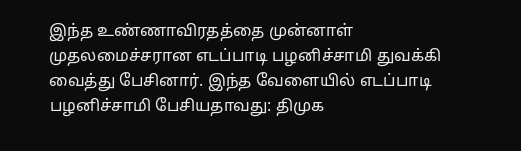இந்த உண்ணாவிரதத்தை முன்னாள் முதலமைச்சரான எடப்பாடி பழனிச்சாமி துவக்கி வைத்து பேசினார். இந்த வேளையில் எடப்பாடி பழனிச்சாமி பேசியதாவது: திமுக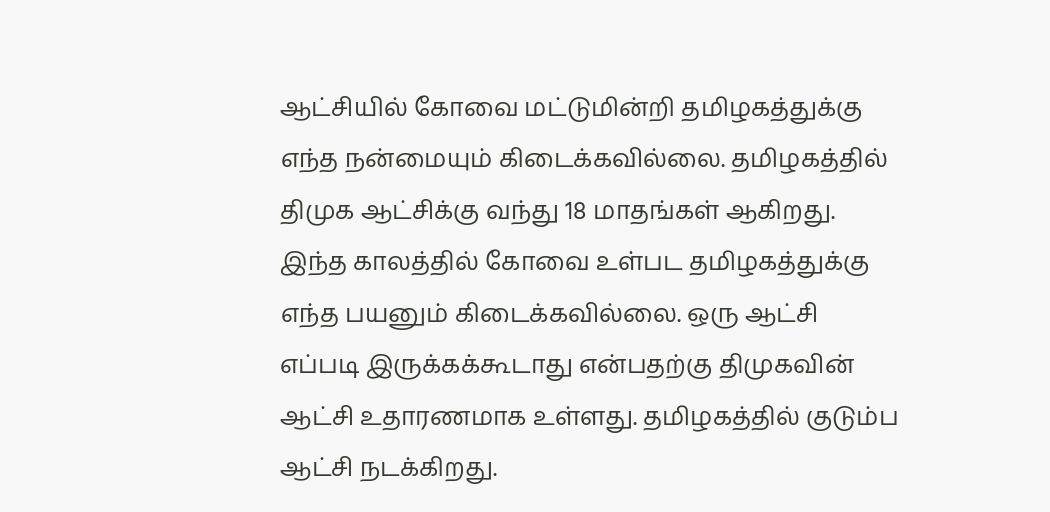ஆட்சியில் கோவை மட்டுமின்றி தமிழகத்துக்கு எந்த நன்மையும் கிடைக்கவில்லை. தமிழகத்தில் திமுக ஆட்சிக்கு வந்து 18 மாதங்கள் ஆகிறது. இந்த காலத்தில் கோவை உள்பட தமிழகத்துக்கு எந்த பயனும் கிடைக்கவில்லை. ஒரு ஆட்சி எப்படி இருக்கக்கூடாது என்பதற்கு திமுகவின் ஆட்சி உதாரணமாக உள்ளது. தமிழகத்தில் குடும்ப ஆட்சி நடக்கிறது.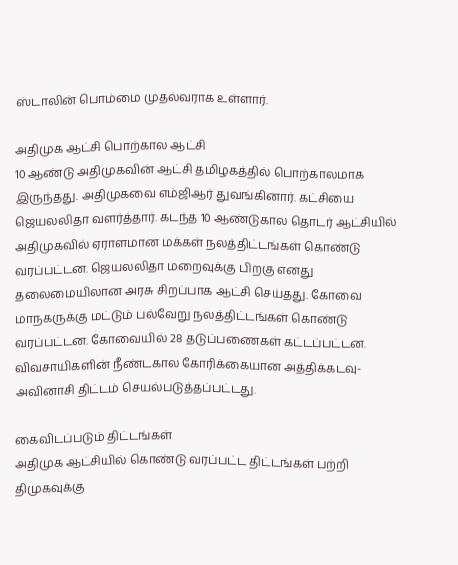ஸ்டாலின் பொம்மை முதல்வராக உள்ளார்.

அதிமுக ஆட்சி பொற்கால ஆட்சி
10 ஆண்டு அதிமுகவின் ஆட்சி தமிழகத்தில் பொற்காலமாக இருந்தது. அதிமுகவை எம்ஜிஆர் துவங்கினார். கட்சியை ஜெயலலிதா வளர்த்தார். கடந்த 10 ஆண்டுகால தொடர் ஆட்சியில் அதிமுகவில் ஏராளமான மக்கள் நலத்திட்டங்கள் கொண்டு வரப்பட்டன. ஜெயலலிதா மறைவுக்கு பிறகு எனது தலைமையிலான அரசு சிறப்பாக ஆட்சி செய்தது. கோவை மாநகருக்கு மட்டும் பல்வேறு நலத்திட்டங்கள் கொண்டு வரப்பட்டன. கோவையில் 28 தடுப்பணைகள் கட்டப்பட்டன. விவசாயிகளின் நீண்டகால கோரிக்கையான அத்திக்கடவு-அவினாசி திட்டம் செயல்படுத்தப்பட்டது.

கைவிடப்படும் திட்டங்கள்
அதிமுக ஆட்சியில் கொண்டு வரப்பட்ட திட்டங்கள் பற்றி திமுகவுக்கு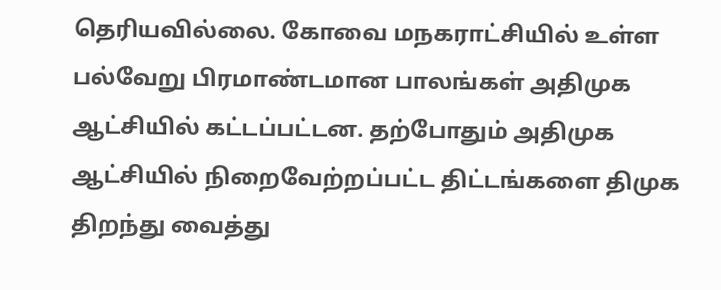தெரியவில்லை. கோவை மநகராட்சியில் உள்ள பல்வேறு பிரமாண்டமான பாலங்கள் அதிமுக ஆட்சியில் கட்டப்பட்டன. தற்போதும் அதிமுக ஆட்சியில் நிறைவேற்றப்பட்ட திட்டங்களை திமுக திறந்து வைத்து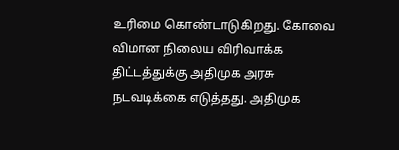உரிமை கொண்டாடுகிறது. கோவை விமான நிலைய விரிவாக்க திட்டத்துக்கு அதிமுக அரசு நடவடிக்கை எடுத்தது. அதிமுக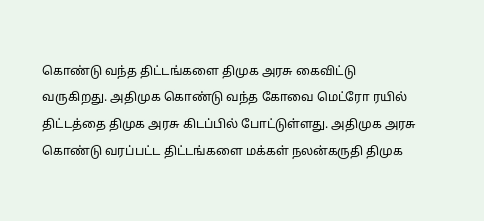கொண்டு வந்த திட்டங்களை திமுக அரசு கைவிட்டு வருகிறது. அதிமுக கொண்டு வந்த கோவை மெட்ரோ ரயில் திட்டத்தை திமுக அரசு கிடப்பில் போட்டுள்ளது. அதிமுக அரசு கொண்டு வரப்பட்ட திட்டங்களை மக்கள் நலன்கருதி திமுக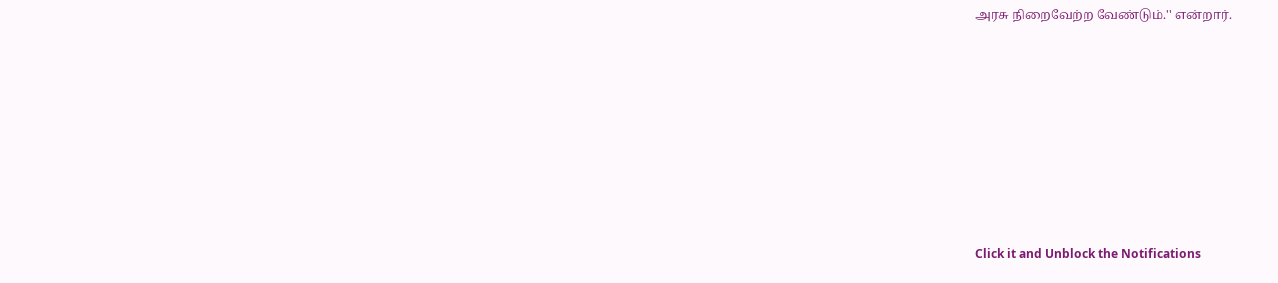அரசு நிறைவேற்ற வேண்டும்.'' என்றார்.












Click it and Unblock the Notifications